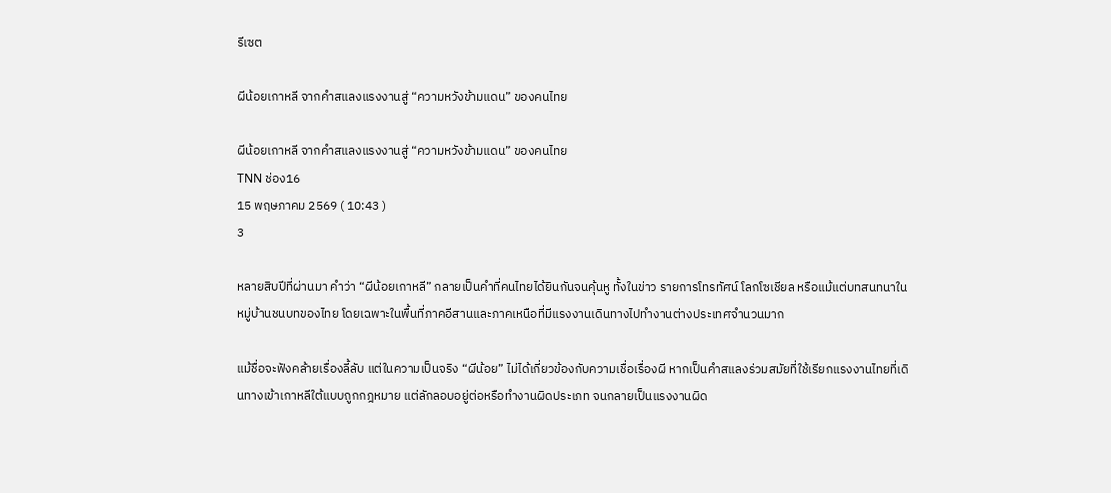รีเซต

ผีน้อยเกาหลี จากคำสแลงแรงงานสู่ “ความหวังข้ามแดน” ของคนไทย

ผีน้อยเกาหลี จากคำสแลงแรงงานสู่ “ความหวังข้ามแดน” ของคนไทย
TNN ช่อง16
15 พฤษภาคม 2569 ( 10:43 )
3

หลายสิบปีที่ผ่านมา คำว่า “ผีน้อยเกาหลี” กลายเป็นคำที่คนไทยได้ยินกันจนคุ้นหู ทั้งในข่าว รายการโทรทัศน์ โลกโซเชียล หรือแม้แต่บทสนทนาในหมู่บ้านชนบทของไทย โดยเฉพาะในพื้นที่ภาคอีสานและภาคเหนือที่มีแรงงานเดินทางไปทำงานต่างประเทศจำนวนมาก

แม้ชื่อจะฟังคล้ายเรื่องลี้ลับ แต่ในความเป็นจริง “ผีน้อย” ไม่ได้เกี่ยวข้องกับความเชื่อเรื่องผี หากเป็นคำสแลงร่วมสมัยที่ใช้เรียกแรงงานไทยที่เดินทางเข้าเกาหลีใต้แบบถูกกฎหมาย แต่ลักลอบอยู่ต่อหรือทำงานผิดประเภท จนกลายเป็นแรงงานผิด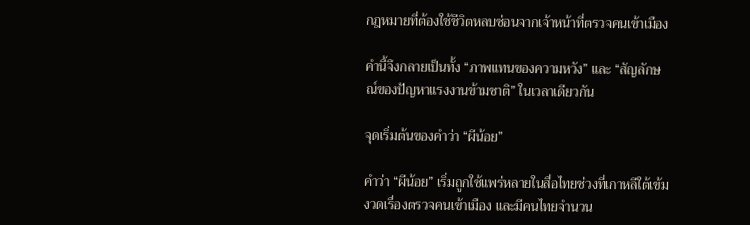กฎหมายที่ต้องใช้ชีวิตหลบซ่อนจากเจ้าหน้าที่ตรวจคนเข้าเมือง

คำนี้จึงกลายเป็นทั้ง “ภาพแทนของความหวัง” และ “สัญลักษณ์ของปัญหาแรงงานข้ามชาติ” ในเวลาเดียวกัน

จุดเริ่มต้นของคำว่า “ผีน้อย”

คำว่า “ผีน้อย” เริ่มถูกใช้แพร่หลายในสื่อไทยช่วงที่เกาหลีใต้เข้มงวดเรื่องตรวจคนเข้าเมือง และมีคนไทยจำนวน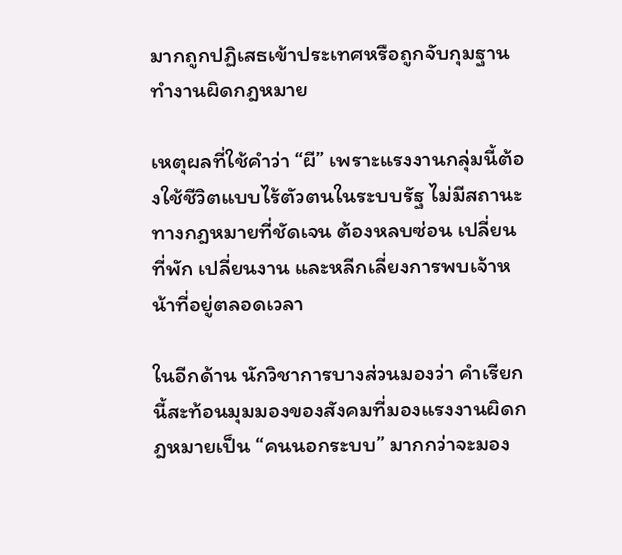มากถูกปฏิเสธเข้าประเทศหรือถูกจับกุมฐานทำงานผิดกฎหมาย

เหตุผลที่ใช้คำว่า “ผี” เพราะแรงงานกลุ่มนี้ต้องใช้ชีวิตแบบไร้ตัวตนในระบบรัฐ ไม่มีสถานะทางกฎหมายที่ชัดเจน ต้องหลบซ่อน เปลี่ยนที่พัก เปลี่ยนงาน และหลีกเลี่ยงการพบเจ้าหน้าที่อยู่ตลอดเวลา

ในอีกด้าน นักวิชาการบางส่วนมองว่า คำเรียกนี้สะท้อนมุมมองของสังคมที่มองแรงงานผิดกฎหมายเป็น “คนนอกระบบ” มากกว่าจะมอง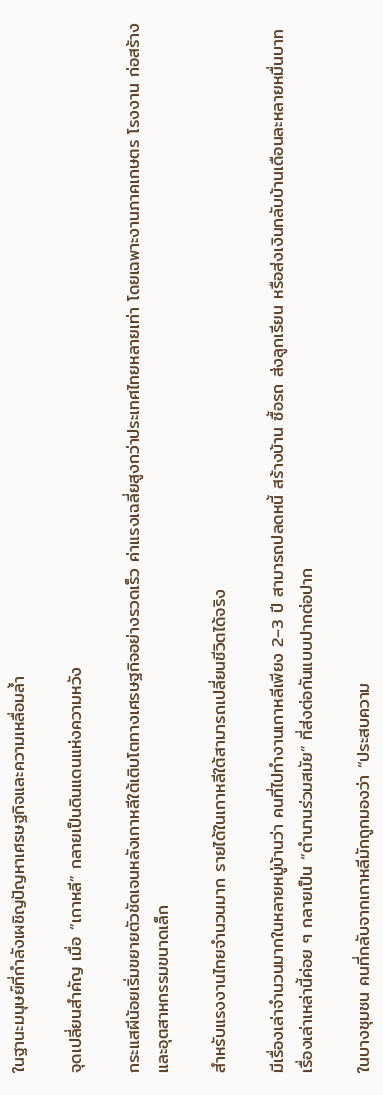ในฐานะมนุษย์ที่กำลังเผชิญปัญหาเศรษฐกิจและความเหลื่อมล้ำ

จุดเปลี่ยนสำคัญ เมื่อ “เกาหลี” กลายเป็นดินแดนแห่งความหวัง

กระแสผีน้อยเริ่มขยายตัวชัดเจนหลังเกาหลีใต้เติบโตทางเศรษฐกิจอย่างรวดเร็ว ค่าแรงเฉลี่ยสูงกว่าประเทศไทยหลายเท่า โดยเฉพาะงานภาคเกษตร โรงงาน ก่อสร้าง และอุตสาหกรรมขนาดเล็ก

สำหรับแรงงานไทยจำนวนมาก รายได้ในเกาหลีใต้สามารถเปลี่ยนชีวิตได้จริง

มีเรื่องเล่าจำนวนมากในหลายหมู่บ้านว่า คนที่ไปทำงานเกาหลีเพียง 2–3 ปี สามารถปลดหนี้ สร้างบ้าน ซื้อรถ ส่งลูกเรียน หรือส่งเงินกลับบ้านเดือนละหลายหมื่นบาท เรื่องเล่าเหล่านี้ค่อย ๆ กลายเป็น “ตำนานร่วมสมัย” ที่ส่งต่อกันแบบปากต่อปาก

ในบางชุมชน คนที่กลับจากเกาหลีมักถูกมองว่า “ประสบความ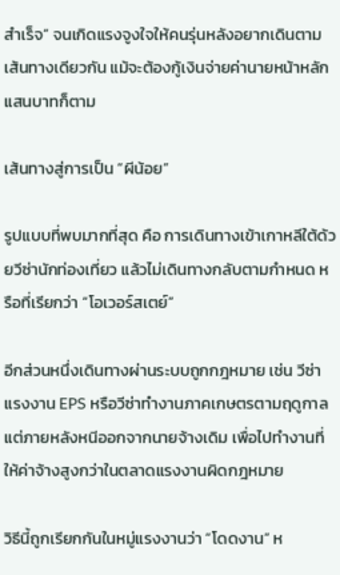สำเร็จ” จนเกิดแรงจูงใจให้คนรุ่นหลังอยากเดินตามเส้นทางเดียวกัน แม้จะต้องกู้เงินจ่ายค่านายหน้าหลักแสนบาทก็ตาม

เส้นทางสู่การเป็น “ผีน้อย”

รูปแบบที่พบมากที่สุด คือ การเดินทางเข้าเกาหลีใต้ด้วยวีซ่านักท่องเที่ยว แล้วไม่เดินทางกลับตามกำหนด หรือที่เรียกว่า “โอเวอร์สเตย์”

อีกส่วนหนึ่งเดินทางผ่านระบบถูกกฎหมาย เช่น วีซ่าแรงงาน EPS หรือวีซ่าทำงานภาคเกษตรตามฤดูกาล แต่ภายหลังหนีออกจากนายจ้างเดิม เพื่อไปทำงานที่ให้ค่าจ้างสูงกว่าในตลาดแรงงานผิดกฎหมาย

วิธีนี้ถูกเรียกกันในหมู่แรงงานว่า “โดดงาน” ห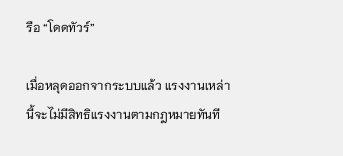รือ “โดดทัวร์”

เมื่อหลุดออกจากระบบแล้ว แรงงานเหล่านี้จะไม่มีสิทธิแรงงานตามกฎหมายทันที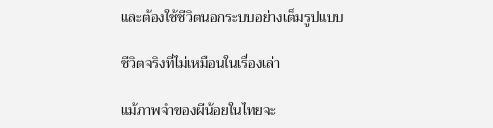และต้องใช้ชีวิตนอกระบบอย่างเต็มรูปแบบ

ชีวิตจริงที่ไม่เหมือนในเรื่องเล่า

แม้ภาพจำของผีน้อยในไทยจะ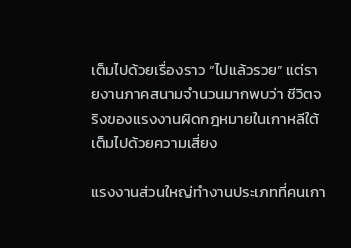เต็มไปด้วยเรื่องราว “ไปแล้วรวย” แต่รายงานภาคสนามจำนวนมากพบว่า ชีวิตจริงของแรงงานผิดกฎหมายในเกาหลีใต้เต็มไปด้วยความเสี่ยง

แรงงานส่วนใหญ่ทำงานประเภทที่คนเกา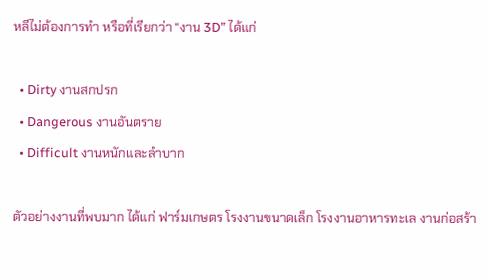หลีไม่ต้องการทำ หรือที่เรียกว่า “งาน 3D” ได้แก่

  • Dirty งานสกปรก
  • Dangerous งานอันตราย
  • Difficult งานหนักและลำบาก

ตัวอย่างงานที่พบมาก ได้แก่ ฟาร์มเกษตร โรงงานขนาดเล็ก โรงงานอาหารทะเล งานก่อสร้า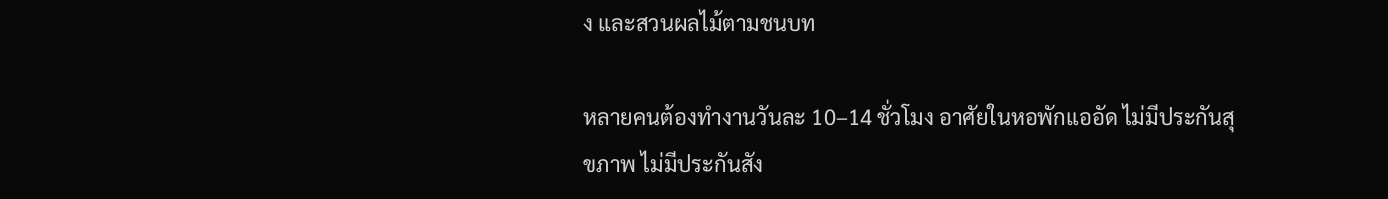ง และสวนผลไม้ตามชนบท

หลายคนต้องทำงานวันละ 10–14 ชั่วโมง อาศัยในหอพักแออัด ไม่มีประกันสุขภาพ ไม่มีประกันสัง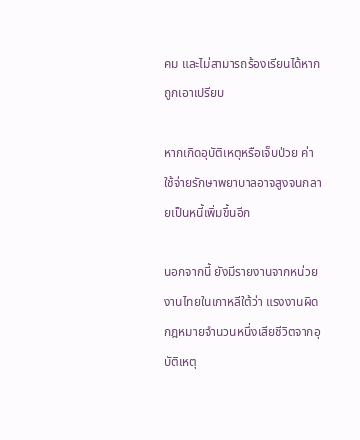คม และไม่สามารถร้องเรียนได้หากถูกเอาเปรียบ

หากเกิดอุบัติเหตุหรือเจ็บป่วย ค่าใช้จ่ายรักษาพยาบาลอาจสูงจนกลายเป็นหนี้เพิ่มขึ้นอีก

นอกจากนี้ ยังมีรายงานจากหน่วยงานไทยในเกาหลีใต้ว่า แรงงานผิดกฎหมายจำนวนหนึ่งเสียชีวิตจากอุบัติเหตุ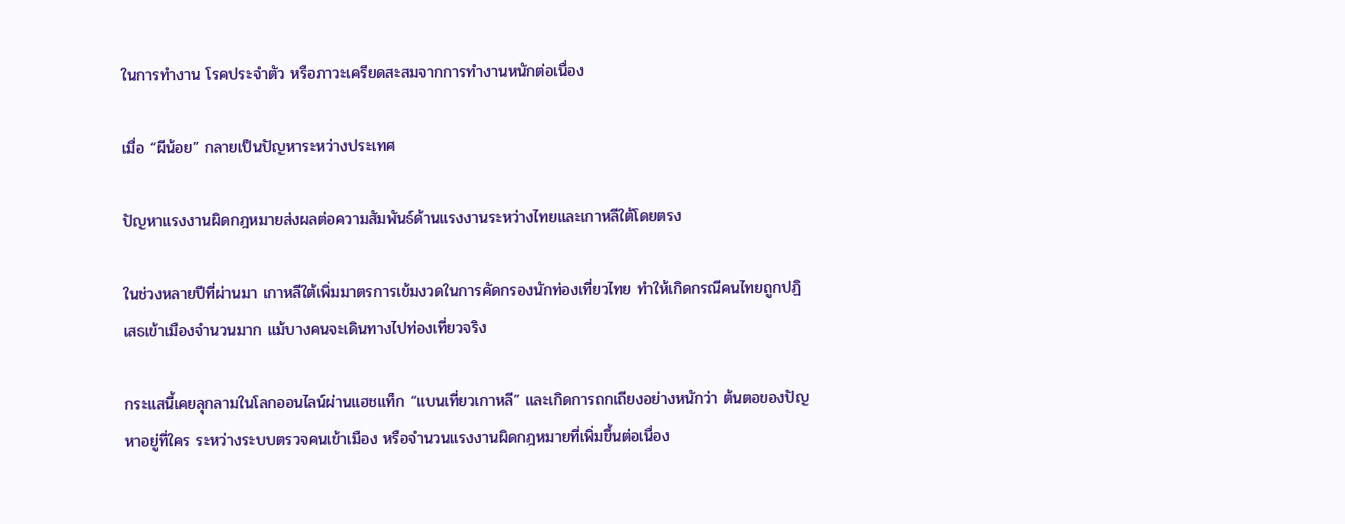ในการทำงาน โรคประจำตัว หรือภาวะเครียดสะสมจากการทำงานหนักต่อเนื่อง

เมื่อ “ผีน้อย” กลายเป็นปัญหาระหว่างประเทศ

ปัญหาแรงงานผิดกฎหมายส่งผลต่อความสัมพันธ์ด้านแรงงานระหว่างไทยและเกาหลีใต้โดยตรง

ในช่วงหลายปีที่ผ่านมา เกาหลีใต้เพิ่มมาตรการเข้มงวดในการคัดกรองนักท่องเที่ยวไทย ทำให้เกิดกรณีคนไทยถูกปฏิเสธเข้าเมืองจำนวนมาก แม้บางคนจะเดินทางไปท่องเที่ยวจริง

กระแสนี้เคยลุกลามในโลกออนไลน์ผ่านแฮชแท็ก “แบนเที่ยวเกาหลี” และเกิดการถกเถียงอย่างหนักว่า ต้นตอของปัญหาอยู่ที่ใคร ระหว่างระบบตรวจคนเข้าเมือง หรือจำนวนแรงงานผิดกฎหมายที่เพิ่มขึ้นต่อเนื่อง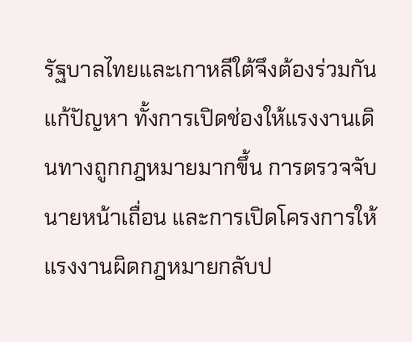รัฐบาลไทยและเกาหลีใต้จึงต้องร่วมกันแก้ปัญหา ทั้งการเปิดช่องให้แรงงานเดินทางถูกกฎหมายมากขึ้น การตรวจจับนายหน้าเถื่อน และการเปิดโครงการให้แรงงานผิดกฎหมายกลับป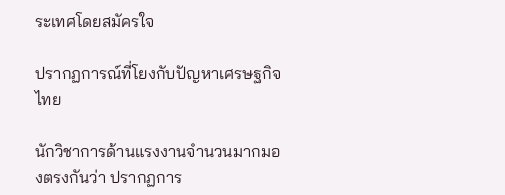ระเทศโดยสมัครใจ

ปรากฏการณ์ที่โยงกับปัญหาเศรษฐกิจไทย

นักวิชาการด้านแรงงานจำนวนมากมองตรงกันว่า ปรากฏการ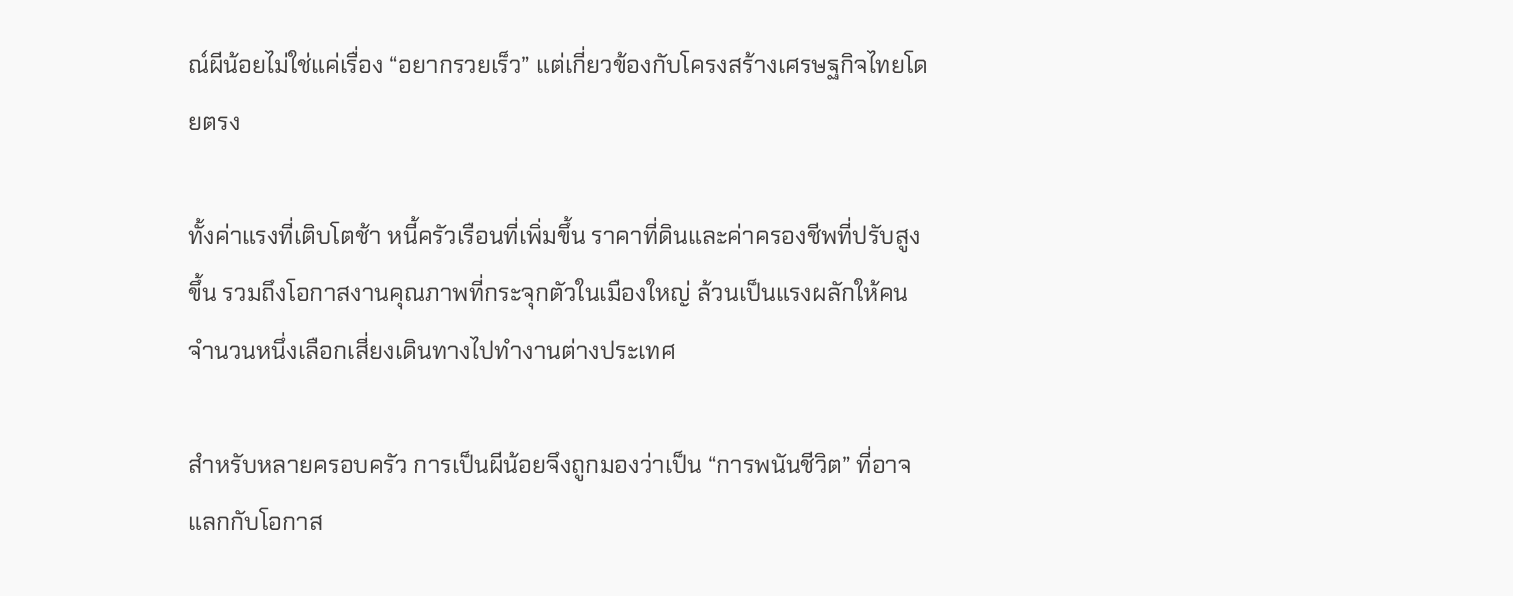ณ์ผีน้อยไม่ใช่แค่เรื่อง “อยากรวยเร็ว” แต่เกี่ยวข้องกับโครงสร้างเศรษฐกิจไทยโดยตรง

ทั้งค่าแรงที่เติบโตช้า หนี้ครัวเรือนที่เพิ่มขึ้น ราคาที่ดินและค่าครองชีพที่ปรับสูงขึ้น รวมถึงโอกาสงานคุณภาพที่กระจุกตัวในเมืองใหญ่ ล้วนเป็นแรงผลักให้คนจำนวนหนึ่งเลือกเสี่ยงเดินทางไปทำงานต่างประเทศ

สำหรับหลายครอบครัว การเป็นผีน้อยจึงถูกมองว่าเป็น “การพนันชีวิต” ที่อาจแลกกับโอกาส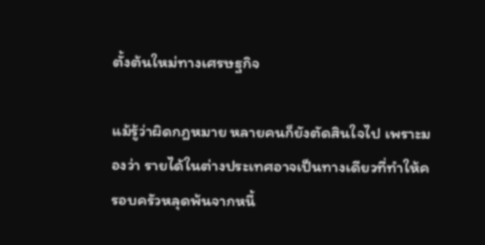ตั้งต้นใหม่ทางเศรษฐกิจ

แม้รู้ว่าผิดกฎหมาย หลายคนก็ยังตัดสินใจไป เพราะมองว่า รายได้ในต่างประเทศอาจเป็นทางเดียวที่ทำให้ครอบครัวหลุดพ้นจากหนี้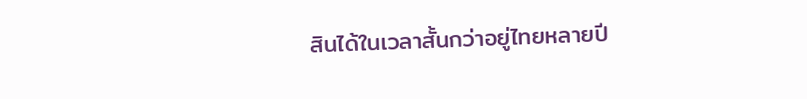สินได้ในเวลาสั้นกว่าอยู่ไทยหลายปี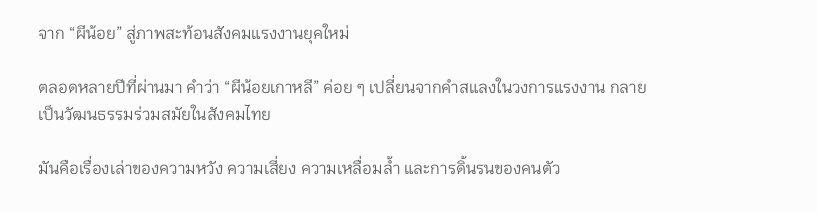จาก “ผีน้อย” สู่ภาพสะท้อนสังคมแรงงานยุคใหม่

ตลอดหลายปีที่ผ่านมา คำว่า “ผีน้อยเกาหลี” ค่อย ๆ เปลี่ยนจากคำสแลงในวงการแรงงาน กลายเป็นวัฒนธรรมร่วมสมัยในสังคมไทย

มันคือเรื่องเล่าของความหวัง ความเสี่ยง ความเหลื่อมล้ำ และการดิ้นรนของคนตัว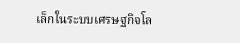เล็กในระบบเศรษฐกิจโล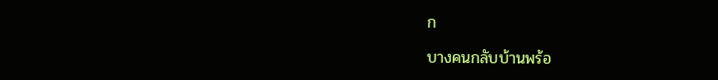ก

บางคนกลับบ้านพร้อ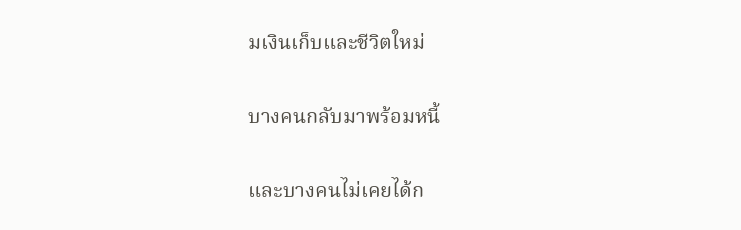มเงินเก็บและชีวิตใหม่

บางคนกลับมาพร้อมหนี้

และบางคนไม่เคยได้ก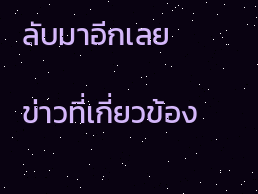ลับมาอีกเลย

ข่าวที่เกี่ยวข้อง